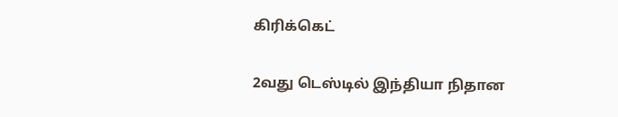கிரிக்கெட்

2வது டெஸ்டில் இந்தியா நிதான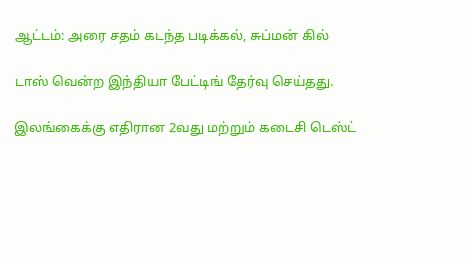ஆட்டம்: அரை சதம் கடந்த படிக்கல், சுப்மன் கில்

டாஸ் வென்ற இந்தியா பேட்டிங் தேர்வு செய்தது.

இலங்கைக்கு எதிரான 2வது மற்றும் கடைசி டெஸ்ட்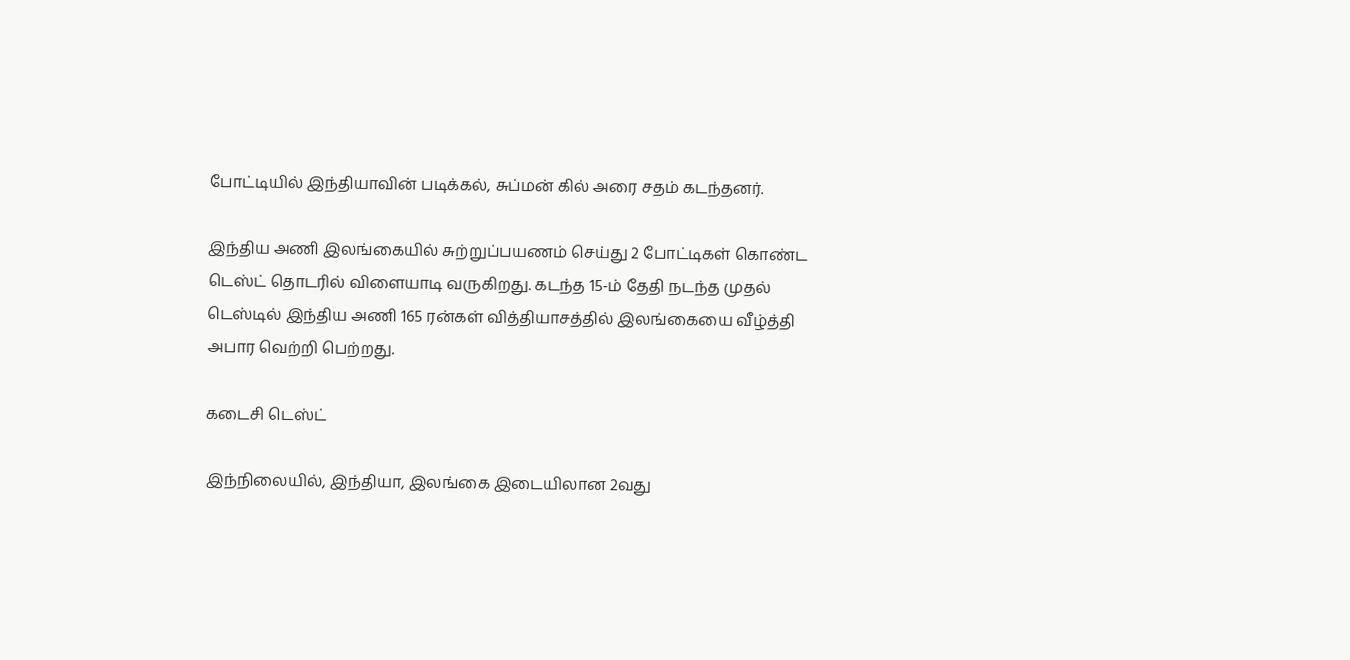போட்டியில் இந்தியாவின் படிக்கல், சுப்மன் கில் அரை சதம் கடந்தனர்.

இந்திய அணி இலங்கையில் சுற்றுப்பயணம் செய்து 2 போட்டிகள் கொண்ட டெஸ்ட் தொடரில் விளையாடி வருகிறது. கடந்த 15-ம் தேதி நடந்த முதல் டெஸ்டில் இந்திய அணி 165 ரன்கள் வித்தியாசத்தில் இலங்கையை வீழ்த்தி அபார வெற்றி பெற்றது.

கடைசி டெஸ்ட்

இந்நிலையில், இந்தியா, இலங்கை இடையிலான 2வது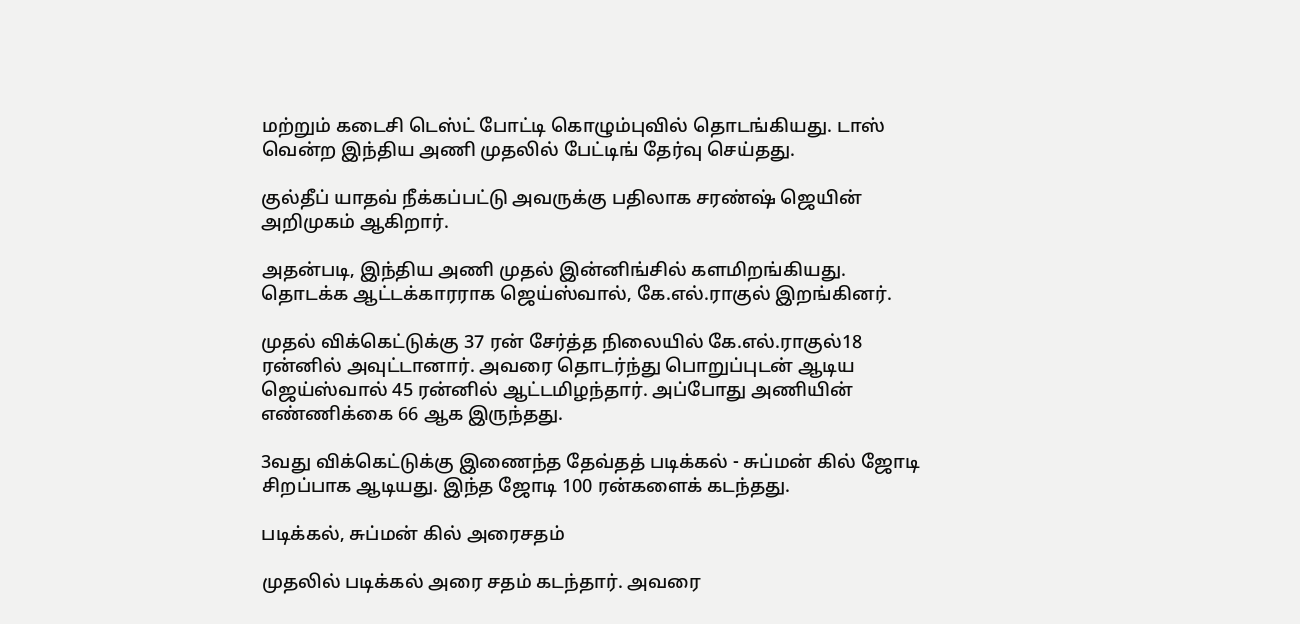மற்றும் கடைசி டெஸ்ட் போட்டி கொழும்புவில் தொடங்கியது. டாஸ் வென்ற இந்திய அணி முதலில் பேட்டிங் தேர்வு செய்தது.

குல்தீப் யாதவ் நீக்கப்பட்டு அவருக்கு பதிலாக சரண்ஷ் ஜெயின் அறிமுகம் ஆகிறார்.

அதன்படி, இந்திய அணி முதல் இன்னிங்சில் களமிறங்கியது. தொடக்க ஆட்டக்காரராக ஜெய்ஸ்வால், கே.எல்.ராகுல் இறங்கினர்.

முதல் விக்கெட்டுக்கு 37 ரன் சேர்த்த நிலையில் கே.எல்.ராகுல்18 ரன்னில் அவுட்டானார். அவரை தொடர்ந்து பொறுப்புடன் ஆடிய ஜெய்ஸ்வால் 45 ரன்னில் ஆட்டமிழந்தார். அப்போது அணியின் எண்ணிக்கை 66 ஆக இருந்தது.

3வது விக்கெட்டுக்கு இணைந்த தேவ்தத் படிக்கல் - சுப்மன் கில் ஜோடி சிறப்பாக ஆடியது. இந்த ஜோடி 100 ரன்களைக் கடந்தது.

படிக்கல், சுப்மன் கில் அரைசதம்

முதலில் படிக்கல் அரை சதம் கடந்தார். அவரை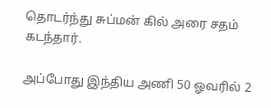தொடர்ந்து சுப்மன் கில் அரை சதம் கடந்தார்.

அப்போது இந்திய அணி 50 ஓவரில் 2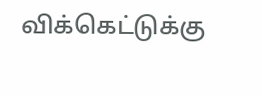விக்கெட்டுக்கு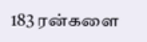183 ரன்களை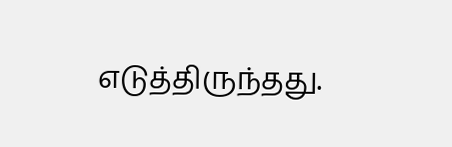எடுத்திருந்தது.